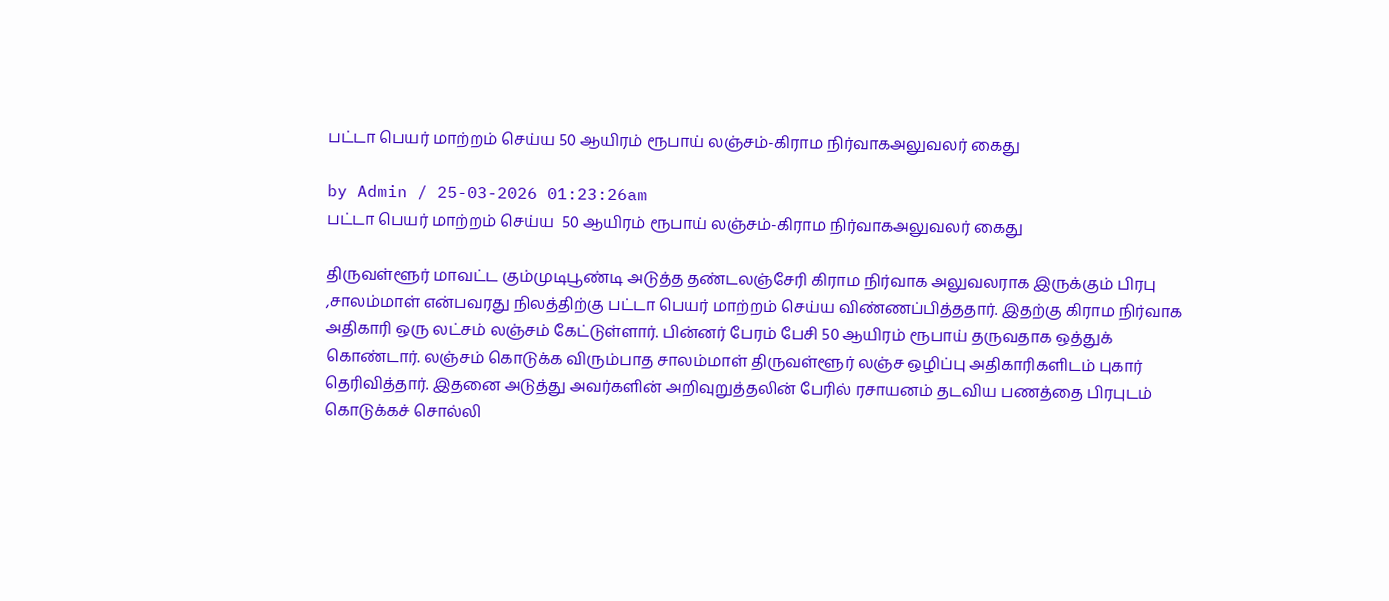பட்டா பெயர் மாற்றம் செய்ய 50 ஆயிரம் ரூபாய் லஞ்சம்-கிராம நிர்வாகஅலுவலர் கைது

by Admin / 25-03-2026 01:23:26am
பட்டா பெயர் மாற்றம் செய்ய  50 ஆயிரம் ரூபாய் லஞ்சம்-கிராம நிர்வாகஅலுவலர் கைது

திருவள்ளூர் மாவட்ட கும்முடிபூண்டி அடுத்த தண்டலஞ்சேரி கிராம நிர்வாக அலுவலராக இருக்கும் பிரபு ,சாலம்மாள் என்பவரது நிலத்திற்கு பட்டா பெயர் மாற்றம் செய்ய விண்ணப்பித்ததார். இதற்கு கிராம நிர்வாக அதிகாரி ஒரு லட்சம் லஞ்சம் கேட்டுள்ளார். பின்னர் பேரம் பேசி 50 ஆயிரம் ரூபாய் தருவதாக ஒத்துக் கொண்டார். லஞ்சம் கொடுக்க விரும்பாத சாலம்மாள் திருவள்ளூர் லஞ்ச ஒழிப்பு அதிகாரிகளிடம் புகார் தெரிவித்தார். இதனை அடுத்து அவர்களின் அறிவுறுத்தலின் பேரில் ரசாயனம் தடவிய பணத்தை பிரபுடம் கொடுக்கச் சொல்லி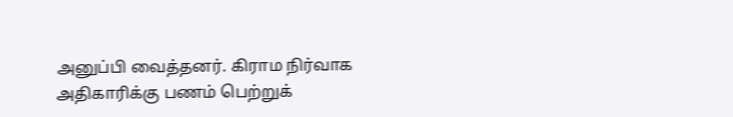அனுப்பி வைத்தனர். கிராம நிர்வாக அதிகாரிக்கு பணம் பெற்றுக்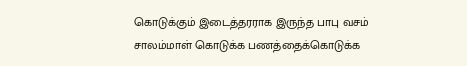கொடுக்கும் இடைத்தரராக இருந்த பாபு வசம் சாலம்மாள் கொடுக்க பணத்தைக்கொடுக்க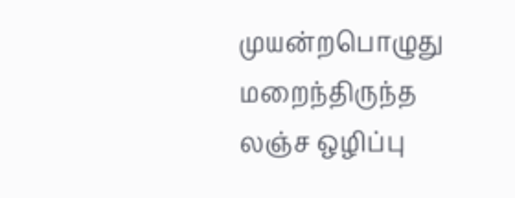முயன்றபொழுது மறைந்திருந்த லஞ்ச ஒழிப்பு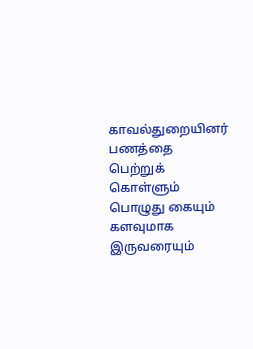காவல்துறையினர் பணத்தை பெற்றுக் கொள்ளும் பொழுது கையும் களவுமாக இருவரையும்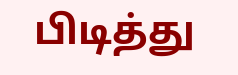பிடித்து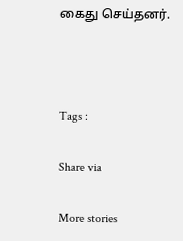கைது செய்தனர்.



Tags :

Share via

More stories